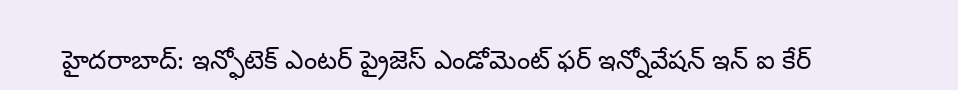హైదరాబాద్: ఇన్ఫోటెక్ ఎంటర్ ప్రైజెస్ ఎండోమెంట్ ఫర్ ఇన్నోవేషన్ ఇన్ ఐ కేర్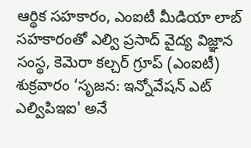ఆర్థిక సహకారం, ఎంఐటీ మీడియా లాబ్ సహకారంతో ఎల్వి ప్రసాద్ వైద్య విజ్ఞాన సంస్థ, కెమెరా కల్చర్ గ్రూప్ (ఎంఐటీ) శుక్రవారం ‘సృజన: ఇన్నోవేషన్ ఎట్ ఎల్విపిఇఐ' అనే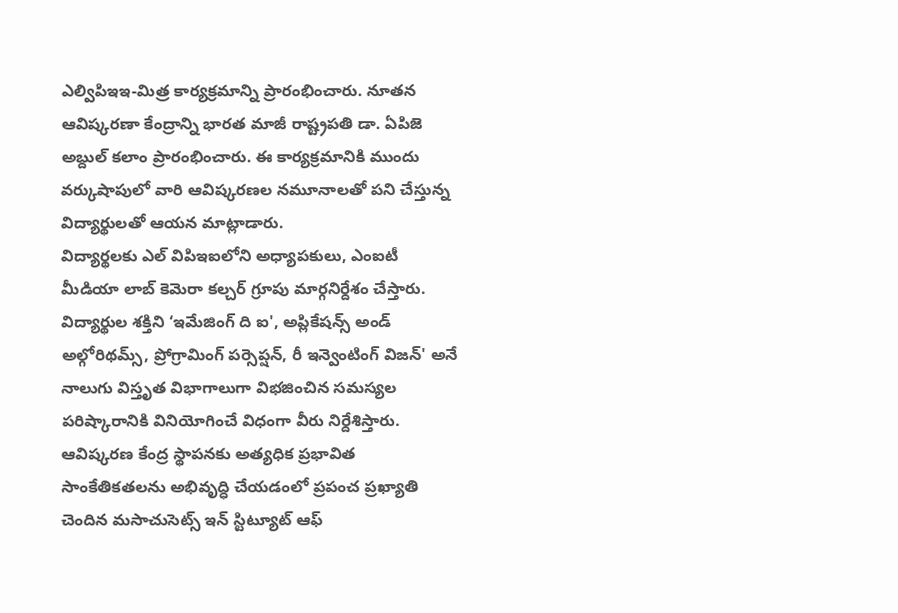ఎల్విపిఇఇ-మిత్ర కార్యక్రమాన్ని ప్రారంభించారు. నూతన ఆవిష్కరణా కేంద్రాన్ని భారత మాజీ రాష్ట్రపతి డా. ఏపిజె అబ్దుల్ కలాం ప్రారంభించారు. ఈ కార్యక్రమానికి ముందు వర్కుషాపులో వారి ఆవిష్కరణల నమూనాలతో పని చేస్తున్న విద్యార్థులతో ఆయన మాట్లాడారు.
విద్యార్థలకు ఎల్ విపిఇఐలోని అధ్యాపకులు, ఎంఐటీ మీడియా లాబ్ కెమెరా కల్చర్ గ్రూపు మార్గనిర్దేశం చేస్తారు. విద్యార్థుల శక్తిని ‘ఇమేజింగ్ ది ఐ', అప్లికేషన్స్ అండ్ అల్గోరిథమ్స్, ప్రోగ్రామింగ్ పర్సెప్షన్, రీ ఇన్వెంటింగ్ విజన్' అనే నాలుగు విస్తృత విభాగాలుగా విభజించిన సమస్యల పరిష్కారానికి వినియోగించే విధంగా వీరు నిర్దేశిస్తారు. ఆవిష్కరణ కేంద్ర స్థాపనకు అత్యధిక ప్రభావిత సాంకేతికతలను అభివృద్ధి చేయడంలో ప్రపంచ ప్రఖ్యాతి చెందిన మసాచుసెట్స్ ఇన్ స్టిట్యూట్ ఆఫ్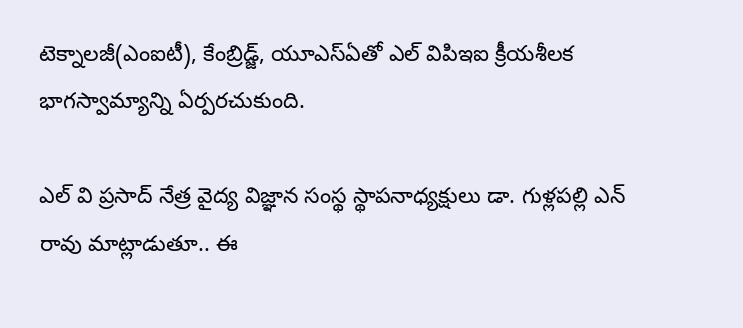టెక్నాలజీ(ఎంఐటీ), కేంబ్రిడ్జ్, యూఎస్ఏతో ఎల్ విపిఇఐ క్రీయశీలక భాగస్వామ్యాన్ని ఏర్పరచుకుంది.

ఎల్ వి ప్రసాద్ నేత్ర వైద్య విజ్ఞాన సంస్థ స్థాపనాధ్యక్షులు డా. గుళ్లపల్లి ఎన్ రావు మాట్లాడుతూ.. ఈ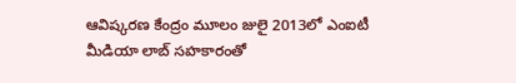ఆవిష్కరణ కేంద్రం మూలం జులై 2013లో ఎంఐటీ మీడియా లాబ్ సహకారంతో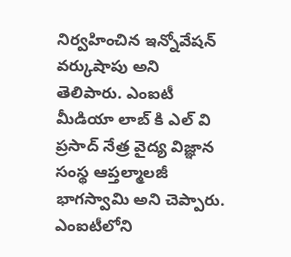నిర్వహించిన ఇన్నోవేషన్ వర్కుషాపు అని తెలిపారు. ఎంఐటీ మీడియా లాబ్ కి ఎల్ వి ప్రసాద్ నేత్ర వైద్య విజ్ఞాన సంస్థ ఆప్తల్మాలజీ భాగస్వామి అని చెప్పారు. ఎంఐటీలోని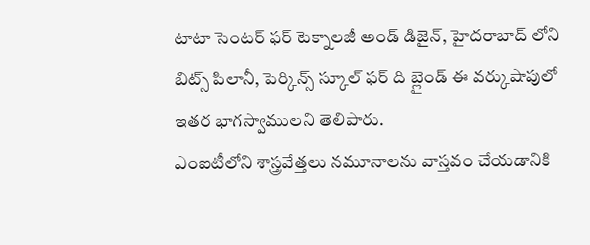టాటా సెంటర్ ఫర్ టెక్నాలజీ అండ్ డిజైన్, హైదరాబాద్ లోని బిట్స్ పిలానీ, పెర్కిన్స్ స్కూల్ ఫర్ ది బ్లైండ్ ఈ వర్కుషాపులో ఇతర భాగస్వాములని తెలిపారు.
ఎంఐటీలోని శాస్త్రవేత్తలు నమూనాలను వాస్తవం చేయడానికి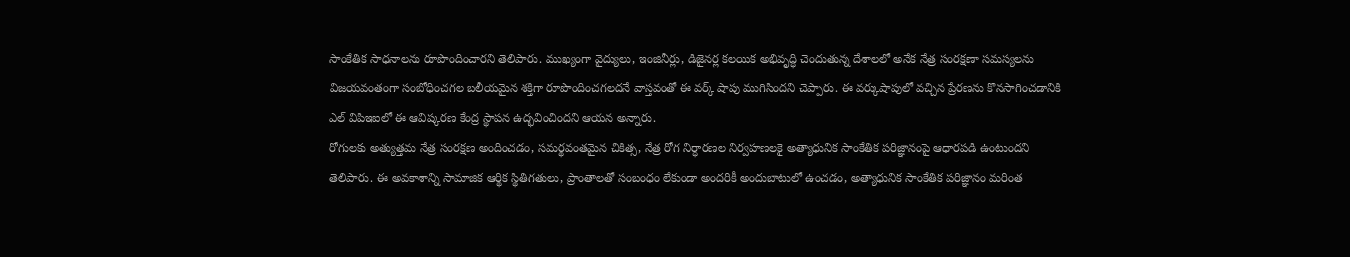సాంకేతిక సాధనాలను రూపొందించారని తెలిపారు. ముఖ్యంగా వైద్యులు, ఇంజినీర్లు, డిజైనర్ల కలయిక అభివృద్ధి చెందుతున్న దేశాలలో అనేక నేత్ర సంరక్షణా సమస్యలను విజయవంతంగా సంబోధించగల బలీయమైన శక్తిగా రూపొందించగలదనే వాస్తవంతో ఈ వర్క్ షాపు ముగిసిందని చెప్పారు. ఈ వర్కుషాపులో వచ్చిన ప్రేరణను కొనసాగించడానికి ఎల్ విపిఇఐలో ఈ ఆవిష్కరణ కేంద్ర స్థాపన ఉద్భవించిందని ఆయన అన్నారు.
రోగులకు అత్యుత్తమ నేత్ర సంరక్షణ అందించడం, సమర్థవంతమైన చికిత్స, నేత్ర రోగ నిర్ధారణల నిర్వహణలకై అత్యాధునిక సాంకేతిక పరిజ్ఞానంపై ఆధారపడి ఉంటుందని తెలిపారు. ఈ అవకాశాన్ని సామాజిక ఆర్థిక స్థితిగతులు, ప్రాంతాలతో సంబంధం లేకుండా అందరికీ అందుబాటులో ఉంచడం, అత్యాధునిక సాంకేతిక పరిజ్ఞానం మరింత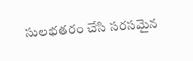సులభతరం చేసి సరసమైన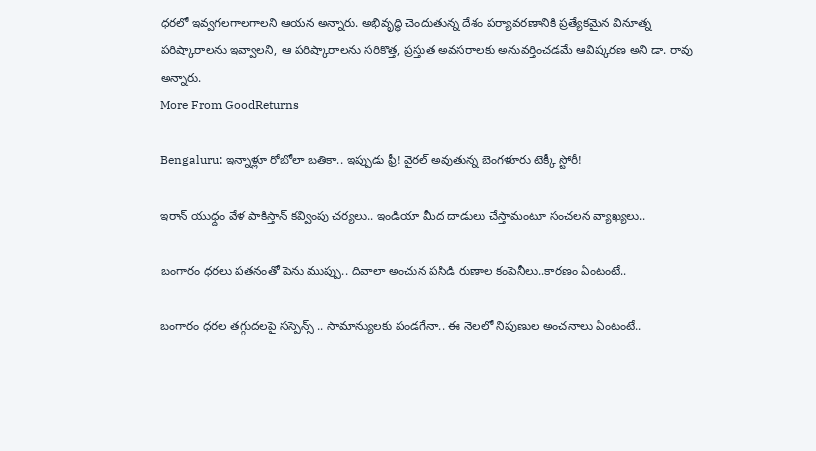ధరలో ఇవ్వగలగాలగాలని ఆయన అన్నారు. అభివృద్ధి చెందుతున్న దేశం పర్యావరణానికి ప్రత్యేకమైన వినూత్న పరిష్కారాలను ఇవ్వాలని, ఆ పరిష్కారాలను సరికొత్త, ప్రస్తుత అవసరాలకు అనువర్తించడమే ఆవిష్కరణ అని డా. రావు అన్నారు.
More From GoodReturns

Bengaluru: ఇన్నాళ్లూ రోబోలా బతికా.. ఇప్పుడు ఫ్రీ! వైరల్ అవుతున్న బెంగళూరు టెక్కీ స్టోరీ!

ఇరాన్ యుధ్దం వేళ పాకిస్తాన్ కవ్వింపు చర్యలు.. ఇండియా మీద దాడులు చేస్తామంటూ సంచలన వ్యాఖ్యలు..

బంగారం ధరలు పతనంతో పెను ముప్పు.. దివాలా అంచున పసిడి రుణాల కంపెనీలు..కారణం ఏంటంటే..

బంగారం ధరల తగ్గుదలపై సస్పెన్స్ .. సామాన్యులకు పండగేనా.. ఈ నెలలో నిపుణుల అంచనాలు ఏంటంటే..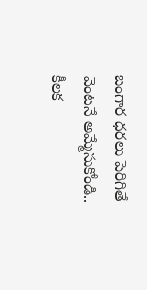బంగార ధరలు పెరిగితే వెంటనే అమ్మేసుకోండి.. కీలక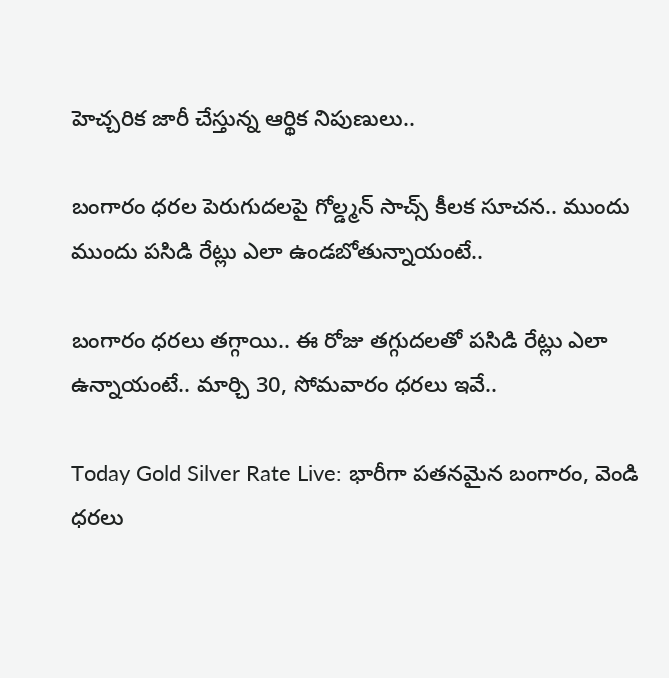హెచ్చరిక జారీ చేస్తున్న ఆర్థిక నిపుణులు..

బంగారం ధరల పెరుగుదలపై గోల్డ్మన్ సాచ్స్ కీలక సూచన.. ముందు ముందు పసిడి రేట్లు ఎలా ఉండబోతున్నాయంటే..

బంగారం ధరలు తగ్గాయి.. ఈ రోజు తగ్గుదలతో పసిడి రేట్లు ఎలా ఉన్నాయంటే.. మార్చి 30, సోమవారం ధరలు ఇవే..

Today Gold Silver Rate Live: భారీగా పతనమైన బంగారం, వెండి ధరలు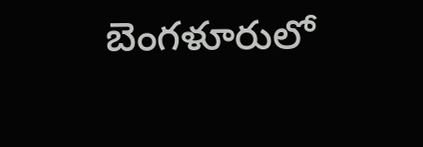బెంగళూరులో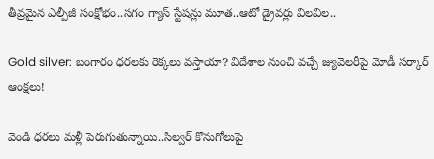తీవ్రమైన ఎల్పీజీ సంక్షోభం..సగం గ్యాస్ స్టేషన్లు మూత..ఆటో డ్రైవర్లు విలవిల..

Gold silver: బంగారం ధరలకు రెక్కలు వస్తాయా? విదేశాల నుంచి వచ్చే జ్యువెలరీపై మోడీ సర్కార్ ఆంక్షలు!

వెండి ధరలు మళ్లీ పెరుగుతున్నాయి..సిల్వర్ కొనుగోలుపై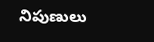నిపుణులు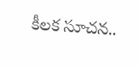కీలక సూచన..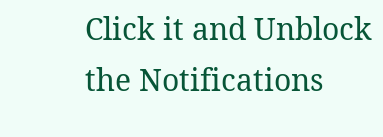Click it and Unblock the Notifications